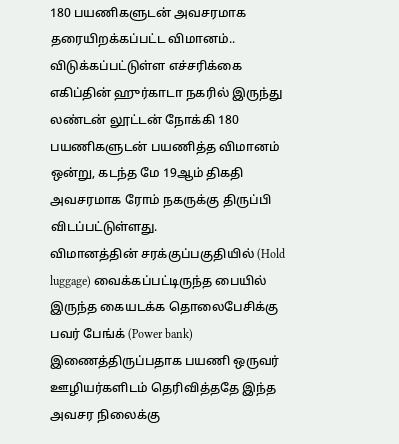180 பயணிகளுடன் அவசரமாக தரையிறக்கப்பட்ட விமானம்.. விடுக்கப்பட்டுள்ள எச்சரிக்கை
எகிப்தின் ஹுர்காடா நகரில் இருந்து லண்டன் லூட்டன் நோக்கி 180 பயணிகளுடன் பயணித்த விமானம் ஒன்று, கடந்த மே 19ஆம் திகதி அவசரமாக ரோம் நகருக்கு திருப்பி விடப்பட்டுள்ளது.
விமானத்தின் சரக்குப்பகுதியில் (Hold luggage) வைக்கப்பட்டிருந்த பையில் இருந்த கையடக்க தொலைபேசிக்கு பவர் பேங்க் (Power bank) இணைத்திருப்பதாக பயணி ஒருவர் ஊழியர்களிடம் தெரிவித்ததே இந்த அவசர நிலைக்கு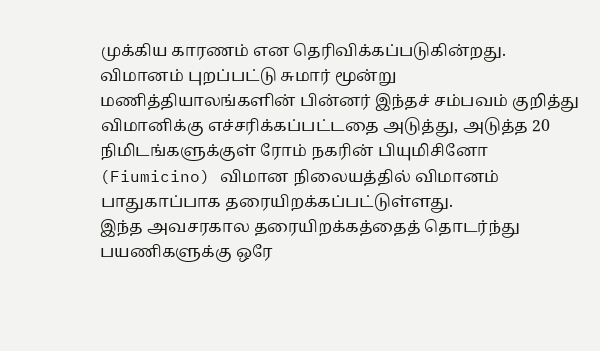முக்கிய காரணம் என தெரிவிக்கப்படுகின்றது.
விமானம் புறப்பட்டு சுமார் மூன்று மணித்தியாலங்களின் பின்னர் இந்தச் சம்பவம் குறித்து விமானிக்கு எச்சரிக்கப்பட்டதை அடுத்து, அடுத்த 20 நிமிடங்களுக்குள் ரோம் நகரின் பியுமிசினோ (Fiumicino) விமான நிலையத்தில் விமானம் பாதுகாப்பாக தரையிறக்கப்பட்டுள்ளது.
இந்த அவசரகால தரையிறக்கத்தைத் தொடர்ந்து பயணிகளுக்கு ஒரே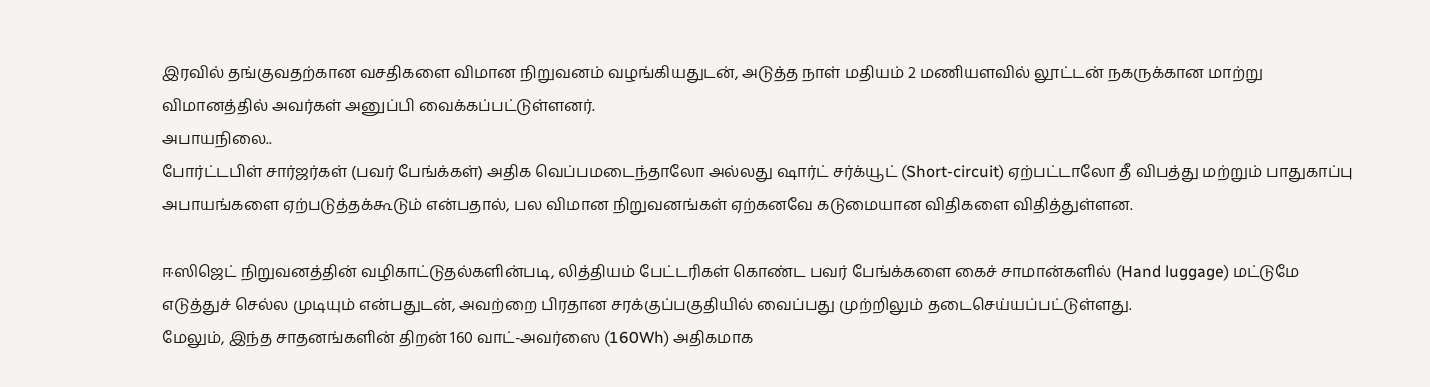இரவில் தங்குவதற்கான வசதிகளை விமான நிறுவனம் வழங்கியதுடன், அடுத்த நாள் மதியம் 2 மணியளவில் லூட்டன் நகருக்கான மாற்று விமானத்தில் அவர்கள் அனுப்பி வைக்கப்பட்டுள்ளனர்.
அபாயநிலை..
போர்ட்டபிள் சார்ஜர்கள் (பவர் பேங்க்கள்) அதிக வெப்பமடைந்தாலோ அல்லது ஷார்ட் சர்க்யூட் (Short-circuit) ஏற்பட்டாலோ தீ விபத்து மற்றும் பாதுகாப்பு அபாயங்களை ஏற்படுத்தக்கூடும் என்பதால், பல விமான நிறுவனங்கள் ஏற்கனவே கடுமையான விதிகளை விதித்துள்ளன.

ஈஸிஜெட் நிறுவனத்தின் வழிகாட்டுதல்களின்படி, லித்தியம் பேட்டரிகள் கொண்ட பவர் பேங்க்களை கைச் சாமான்களில் (Hand luggage) மட்டுமே எடுத்துச் செல்ல முடியும் என்பதுடன், அவற்றை பிரதான சரக்குப்பகுதியில் வைப்பது முற்றிலும் தடைசெய்யப்பட்டுள்ளது.
மேலும், இந்த சாதனங்களின் திறன் 160 வாட்-அவர்ஸை (160Wh) அதிகமாக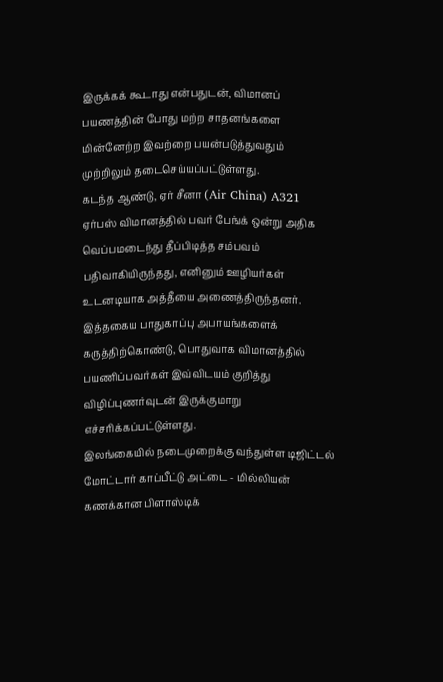இருக்கக் கூடாது என்பதுடன், விமானப் பயணத்தின் போது மற்ற சாதனங்களை மின்னேற்ற இவற்றை பயன்படுத்துவதும் முற்றிலும் தடைசெய்யப்பட்டுள்ளது.
கடந்த ஆண்டு, ஏர் சீனா (Air China) A321 ஏர்பஸ் விமானத்தில் பவர் பேங்க் ஒன்று அதிக வெப்பமடைந்து தீப்பிடித்த சம்பவம் பதிவாகியிருந்தது, எனினும் ஊழியர்கள் உடனடியாக அத்தீயை அணைத்திருந்தனர்.
இத்தகைய பாதுகாப்பு அபாயங்களைக் கருத்திற்கொண்டு, பொதுவாக விமானத்தில் பயணிப்பவர்கள் இவ்விடயம் குறித்து விழிப்புணர்வுடன் இருக்குமாறு எச்சரிக்கப்பட்டுள்ளது.
இலங்கையில் நடைமுறைக்கு வந்துள்ள டிஜிட்டல் மோட்டார் காப்பீட்டு அட்டை - மில்லியன் கணக்கான பிளாஸ்டிக்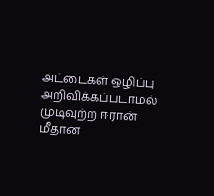அட்டைகள் ஒழிப்பு
அறிவிக்கப்படாமல் முடிவுற்ற ஈரான் மீதான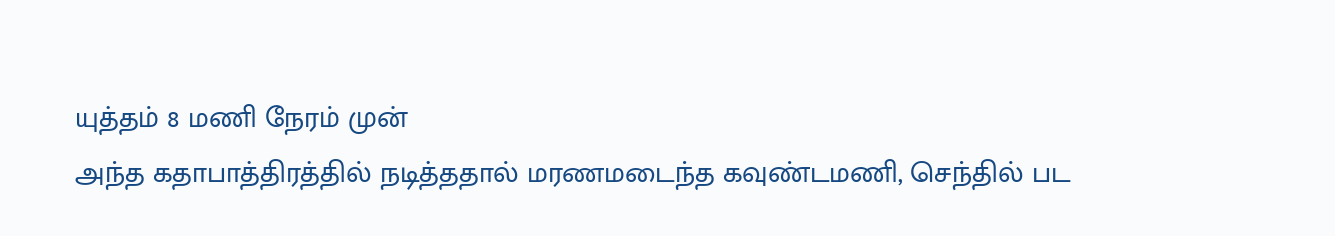யுத்தம் 8 மணி நேரம் முன்
அந்த கதாபாத்திரத்தில் நடித்ததால் மரணமடைந்த கவுண்டமணி, செந்தில் பட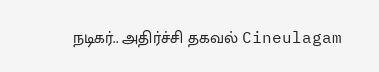நடிகர்.. அதிர்ச்சி தகவல் Cineulagam